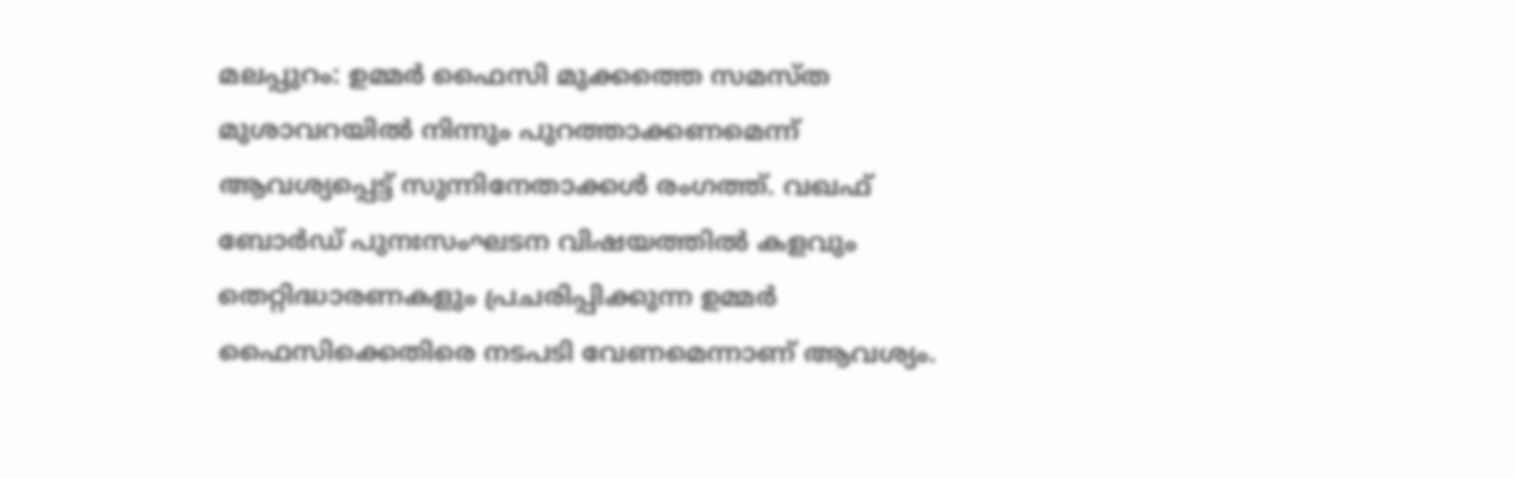മലപ്പുറം: ഉമ്മർ ഫൈസി മുക്കത്തെ സമസ്ത മുശാവറയിൽ നിന്നും പുറത്താക്കണമെന്ന് ആവശ്യപ്പെട്ട് സുന്നിനേതാക്കൾ രംഗത്ത്. വഖഫ് ബോർഡ് പുനഃസംഘടന വിഷയത്തിൽ കളവും തെറ്റിദ്ധാരണകളും പ്രചരിപ്പിക്കുന്ന ഉമ്മർ ഫൈസിക്കെതിരെ നടപടി വേണമെന്നാണ് ആവശ്യം.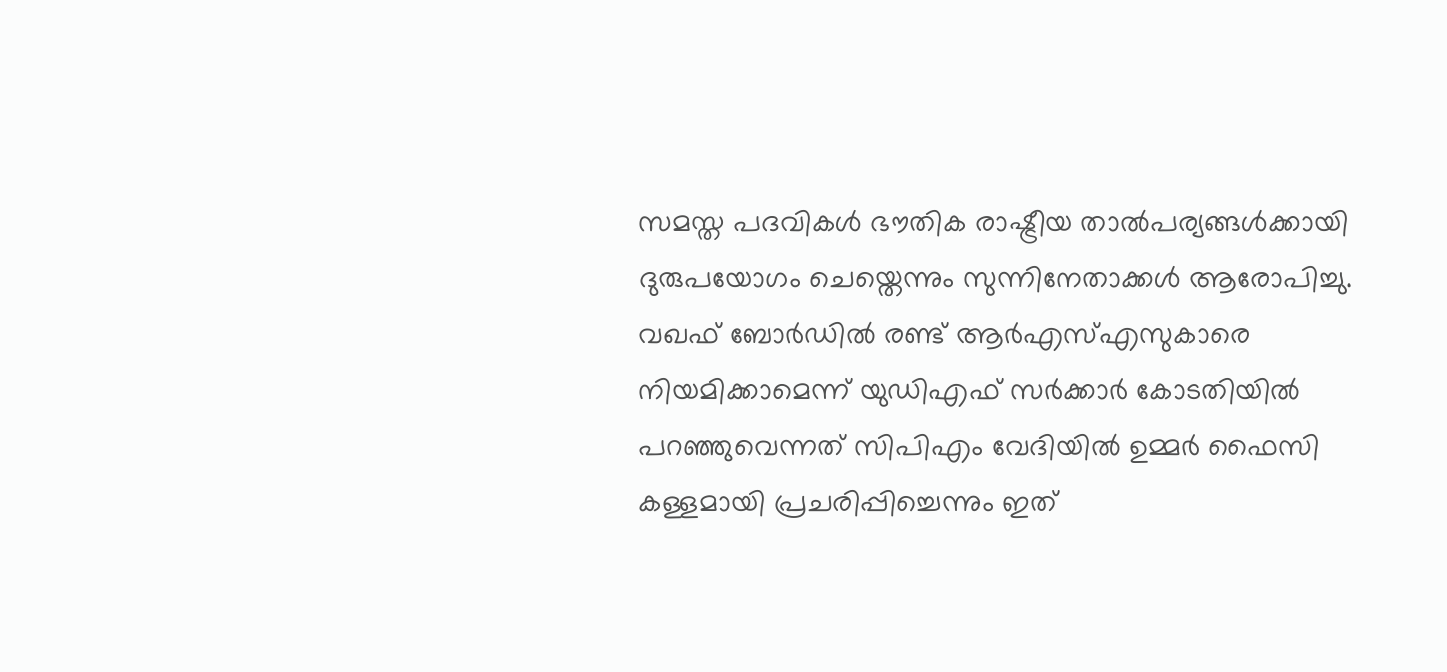സമസ്ത പദവികൾ ഭൗതിക രാഷ്ട്രീയ താൽപര്യങ്ങൾക്കായി ദുരുപയോഗം ചെയ്തെന്നും സുന്നിനേതാക്കൾ ആരോപിച്ചു. വഖഫ് ബോർഡിൽ രണ്ട് ആർഎസ്എസുകാരെ നിയമിക്കാമെന്ന് യുഡിഎഫ് സർക്കാർ കോടതിയിൽ പറഞ്ഞുവെന്നത് സിപിഎം വേദിയിൽ ഉമ്മർ ഫൈസി കള്ളമായി പ്രചരിപ്പിച്ചെന്നും ഇത്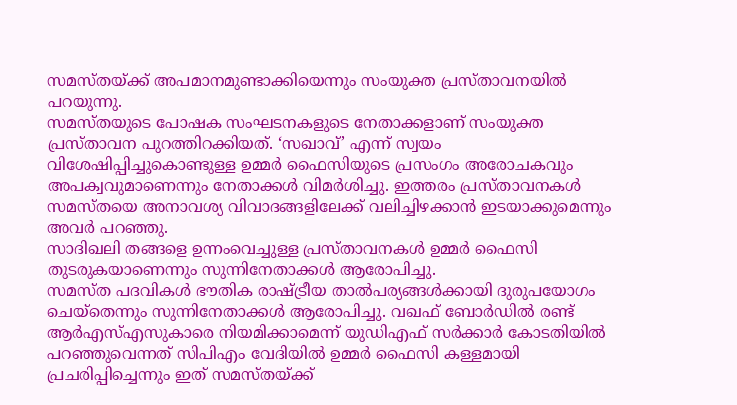സമസ്തയ്ക്ക് അപമാനമുണ്ടാക്കിയെന്നും സംയുക്ത പ്രസ്താവനയിൽ പറയുന്നു.
സമസ്തയുടെ പോഷക സംഘടനകളുടെ നേതാക്കളാണ് സംയുക്ത പ്രസ്താവന പുറത്തിറക്കിയത്. ‘സഖാവ്’ എന്ന് സ്വയം വിശേഷിപ്പിച്ചുകൊണ്ടുള്ള ഉമ്മർ ഫൈസിയുടെ പ്രസംഗം അരോചകവും അപക്വവുമാണെന്നും നേതാക്കൾ വിമർശിച്ചു. ഇത്തരം പ്രസ്താവനകൾ സമസ്തയെ അനാവശ്യ വിവാദങ്ങളിലേക്ക് വലിച്ചിഴക്കാൻ ഇടയാക്കുമെന്നും അവർ പറഞ്ഞു.
സാദിഖലി തങ്ങളെ ഉന്നംവെച്ചുള്ള പ്രസ്താവനകൾ ഉമ്മർ ഫൈസി തുടരുകയാണെന്നും സുന്നിനേതാക്കൾ ആരോപിച്ചു.
സമസ്ത പദവികൾ ഭൗതിക രാഷ്ട്രീയ താൽപര്യങ്ങൾക്കായി ദുരുപയോഗം ചെയ്തെന്നും സുന്നിനേതാക്കൾ ആരോപിച്ചു. വഖഫ് ബോർഡിൽ രണ്ട് ആർഎസ്എസുകാരെ നിയമിക്കാമെന്ന് യുഡിഎഫ് സർക്കാർ കോടതിയിൽ പറഞ്ഞുവെന്നത് സിപിഎം വേദിയിൽ ഉമ്മർ ഫൈസി കള്ളമായി പ്രചരിപ്പിച്ചെന്നും ഇത് സമസ്തയ്ക്ക്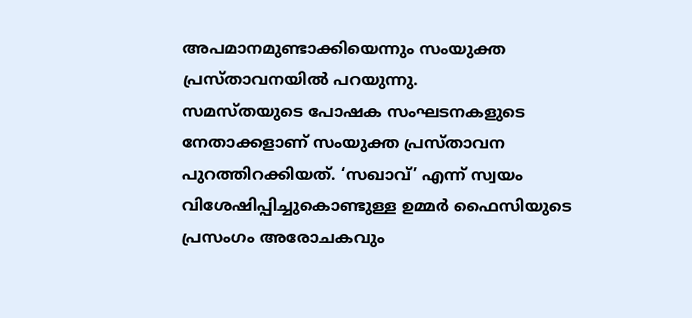അപമാനമുണ്ടാക്കിയെന്നും സംയുക്ത പ്രസ്താവനയിൽ പറയുന്നു.
സമസ്തയുടെ പോഷക സംഘടനകളുടെ നേതാക്കളാണ് സംയുക്ത പ്രസ്താവന പുറത്തിറക്കിയത്. ‘സഖാവ്’ എന്ന് സ്വയം വിശേഷിപ്പിച്ചുകൊണ്ടുള്ള ഉമ്മർ ഫൈസിയുടെ പ്രസംഗം അരോചകവും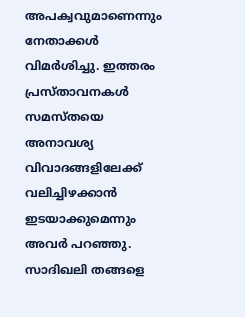അപക്വവുമാണെന്നും നേതാക്കൾ വിമർശിച്ചു. ഇത്തരം പ്രസ്താവനകൾ സമസ്തയെ അനാവശ്യ വിവാദങ്ങളിലേക്ക് വലിച്ചിഴക്കാൻ ഇടയാക്കുമെന്നും അവർ പറഞ്ഞു.
സാദിഖലി തങ്ങളെ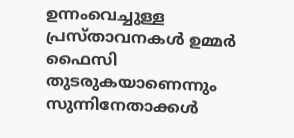ഉന്നംവെച്ചുള്ള പ്രസ്താവനകൾ ഉമ്മർ ഫൈസി തുടരുകയാണെന്നും സുന്നിനേതാക്കൾ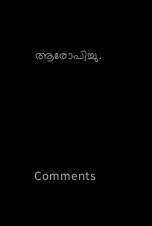ആരോപിച്ചു.







Comments